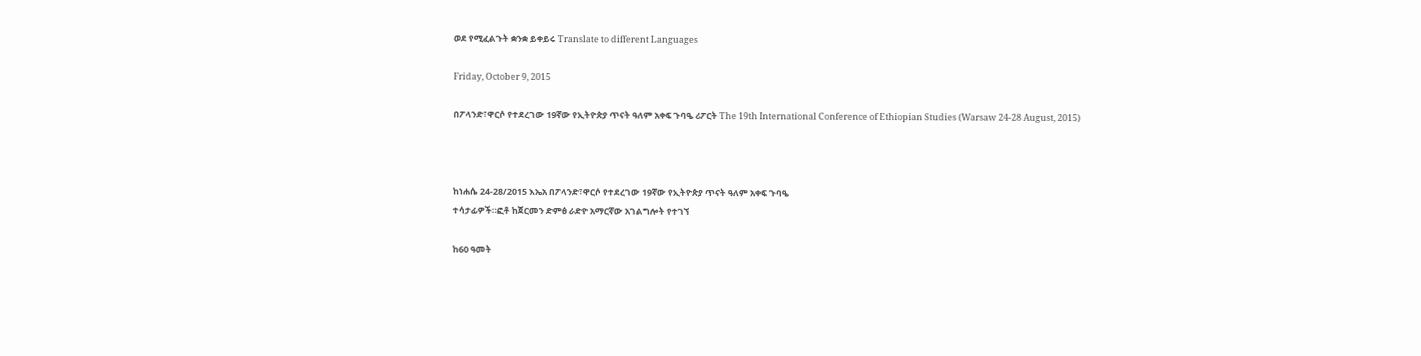ወደ የሚፈልጉት ቋንቋ ይቀይሩ Translate to different Languages

Friday, October 9, 2015

በፖላንድ፣ዋርሶ የተደረገው 19ኛው የኢትዮጵያ ጥናት ዓለም አቀፍ ጉባዔ ሪፖርት The 19th International Conference of Ethiopian Studies (Warsaw 24-28 August, 2015)



ከነሐሴ 24-28/2015 እኤአ በፖላንድ፣ዋርሶ የተደረገው 19ኛው የኢትዮጵያ ጥናት ዓለም አቀፍ ጉባዔ
ተሳታፊዎች።ፎቶ ከጀርመን ድምፅ ራድዮ አማርኛው አገልግሎት የተገኘ

ከ60 ዓመት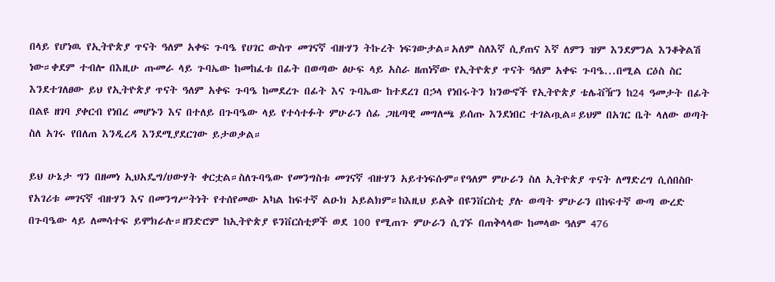በላይ የሆነዉ የኢትዮጵያ ጥናት ዓለም አቀፍ ጉባዔ የሀገር ውስጥ መገናኛ ብዙሃን ትኩረት ነፍገውታል።አለም ስለእኛ ሲያጠና እኛ ለምን ዝም እንደምንል እንቆቅልሽ ነው።ቀደም ተብሎ በእዚሁ ጡመራ ላይ ጉባኤው ከመከፈቱ በፊት በወጣው ፅሁፍ ላይ አስራ ዘጠነኛው የኢትዮጵያ ጥናት ዓለም አቀፍ ጉባዔ...በሚል ርዕስ ስር እንደተገለፀው ይህ የኢትዮጵያ ጥናት ዓለም አቀፍ ጉባዔ ከመደረጉ በፊት እና ጉባኤው ከተደረገ በኃላ የነበሩትን ክንውኖች የኢትዮጵያ ቴሌቭዥን ከ24 ዓመታት በፊት በልዩ ዘገባ ያቀርብ የነበረ መሆኑን እና በተለይ በጉባዔው ላይ የተሳተፉት ምሁራን ሰፊ ጋዜጣዊ መግለጫ ይሰጡ እንደነበር ተገልጧል።ይህም በአገር ቤት ላለው ወጣት ስለ አገሩ የበለጠ እንዲረዳ እንደሚያደርገው ይታወቃል።

ይህ ሁኔታ ግን በዘመነ ኢህአዴግ/ሀውሃት ቀርቷል።ስለጉባዔው የመንግስቱ መገናኛ ብዙሃን አይተነፍሱም።የዓለም ምሁራን ስለ ኢትዮጵያ ጥናት ለማድረግ ሲሰበስቡ የአገሪቱ መገናኛ ብዙሃን እና በመንግሥትነት የተሰየመው አካል ከፍተኛ ልዑክ አይልክም።ከእዚህ ይልቅ በዩንቨርስቲ ያሉ ወጣት ምሁራን በከፍተኛ ውጣ ውረድ በጉባዔው ላይ ለመሳተፍ ይሞክራሉ።ዘንድሮም ከኢትዮጵያ ዩንቨርስቲዎች ወደ 100 የሚጠጉ ምሁራን ሲገኙ በጠቅላላው ከመላው ዓለም 476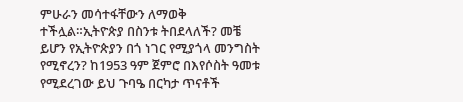ምሁራን መሳተፋቸውን ለማወቅ ተችሏል።ኢትዮጵያ በስንቱ ትበደላለች? መቼ ይሆን የኢትዮጵያን በጎ ነገር የሚያጎላ መንግስት የሚኖረን? ከ1953 ዓም ጀምሮ በእየሶስት ዓመቱ  የሚደረገው ይህ ጉባዔ በርካታ ጥናቶች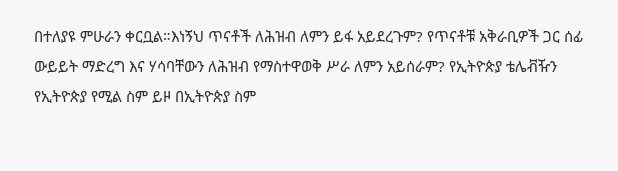በተለያዩ ምሁራን ቀርቧል።እነኝህ ጥናቶች ለሕዝብ ለምን ይፋ አይደረጉም? የጥናቶቹ አቅራቢዎች ጋር ሰፊ ውይይት ማድረግ እና ሃሳባቸውን ለሕዝብ የማስተዋወቅ ሥራ ለምን አይሰራም? የኢትዮጵያ ቴሌቭዥን የኢትዮጵያ የሚል ስም ይዞ በኢትዮጵያ ስም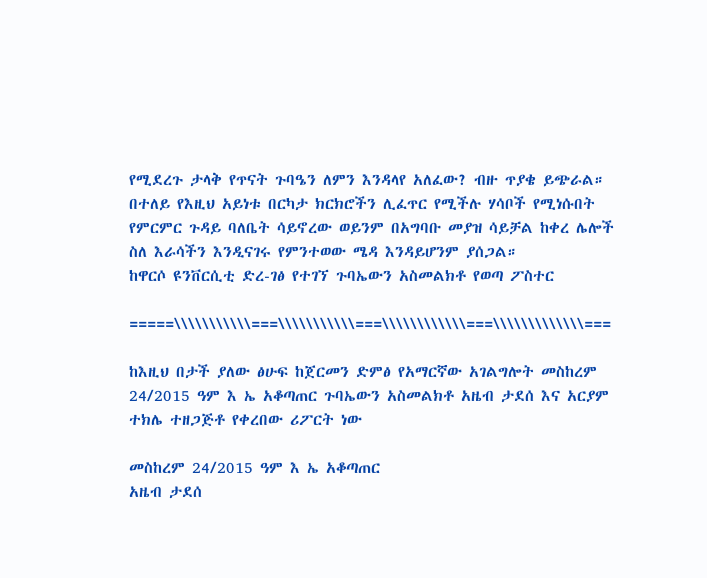የሚደረጉ ታላቅ የጥናት ጉባዔን ለምን እንዳላየ አለፈው? ብዙ ጥያቄ ይጭራል። በተለይ የእዚህ አይነቱ በርካታ ክርክሮችን ሊፈጥር የሚችሉ ሃሳቦች የሚነሱበት የምርምር ጉዳይ ባለቤት ሳይኖረው ወይንም በአግባቡ መያዝ ሳይቻል ከቀረ ሌሎች ስለ እራሳችን እንዲናገሩ የምንተወው ሜዳ እንዳይሆንም ያሰጋል።
ከዋርሶ ዩንቨርሲቲ ድረ-ገፅ የተገኘ ጉባኤውን አስመልክቶ የወጣ ፖስተር

=====\\\\\\\\\\\===\\\\\\\\\\\===\\\\\\\\\\\\===\\\\\\\\\\\\\===

ከእዚህ በታች ያለው ፅሁፍ ከጀርመን ድምፅ የአማርኛው አገልግሎት መስከረም 24/2015 ዓም እ ኤ አቆጣጠር ጉባኤውን አስመልክቶ አዜብ ታደሰ እና አርያም ተክሌ ተዘጋጅቶ የቀረበው ሪፖርት ነው

መስከረም 24/2015 ዓም እ ኤ አቆጣጠር
አዜብ ታደሰ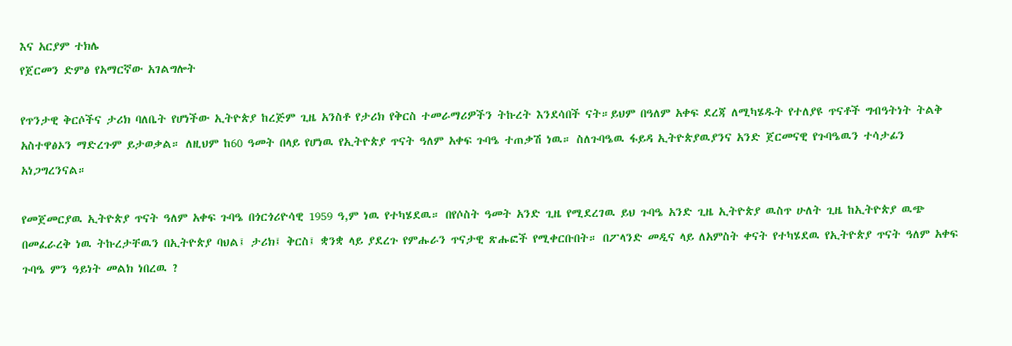እና አርያም ተክሌ
የጀርመን ድምፅ የአማርኛው አገልግሎት

የጥንታዊ ቅርሶችና ታሪክ ባለቤት የሆነችው ኢትዮጵያ ከረጅም ጊዜ አንስቶ የታሪክ የቅርስ ተመራማሪዎችን ትኩረት እንደሳበች ናት።ይህም በዓለም አቀፍ ደረጃ ለሚካሄዱት የተለያዩ ጥናቶች ግብዓትነት ትልቅ አስተዋፅኦን ማድረጉም ይታወቃል። ለዚህም ከ60 ዓመት በላይ የሆነዉ የኢትዮጵያ ጥናት ዓለም አቀፍ ጉባዔ ተጠቃሽ ነዉ። ስለጉባዔዉ ፋይዳ ኢትዮጵያዉያንና አንድ ጀርመናዊ የጉባዔዉን ተሳታፊን አነጋግረንናል።

የመጀመርያዉ ኢትዮጵያ ጥናት ዓለም አቀፍ ጉባዔ በጎርጎሪዮሳዊ 1959 ዓ,ም ነዉ የተካሄደዉ። በየሶስት ዓመት አንድ ጊዜ የሚደረገዉ ይህ ጉባዔ አንድ ጊዜ ኢትዮጵያ ዉስጥ ሁለት ጊዜ ከኢትዮጵያ ዉጭ በመፈራረቅ ነዉ ትኩረታቸዉን በኢትዮጵያ ባህል፤ ታሪክ፤ ቅርስ፤ ቋንቋ ላይ ያደረጉ የምሑራን ጥናታዊ ጽሑፎች የሚቀርቡበት። በፖላንድ መዲና ላይ ለአምስት ቀናት የተካሄደዉ የኢትዮጵያ ጥናት ዓለም አቀፍ ጉባዔ ምን ዓይነት መልክ ነበረዉ ?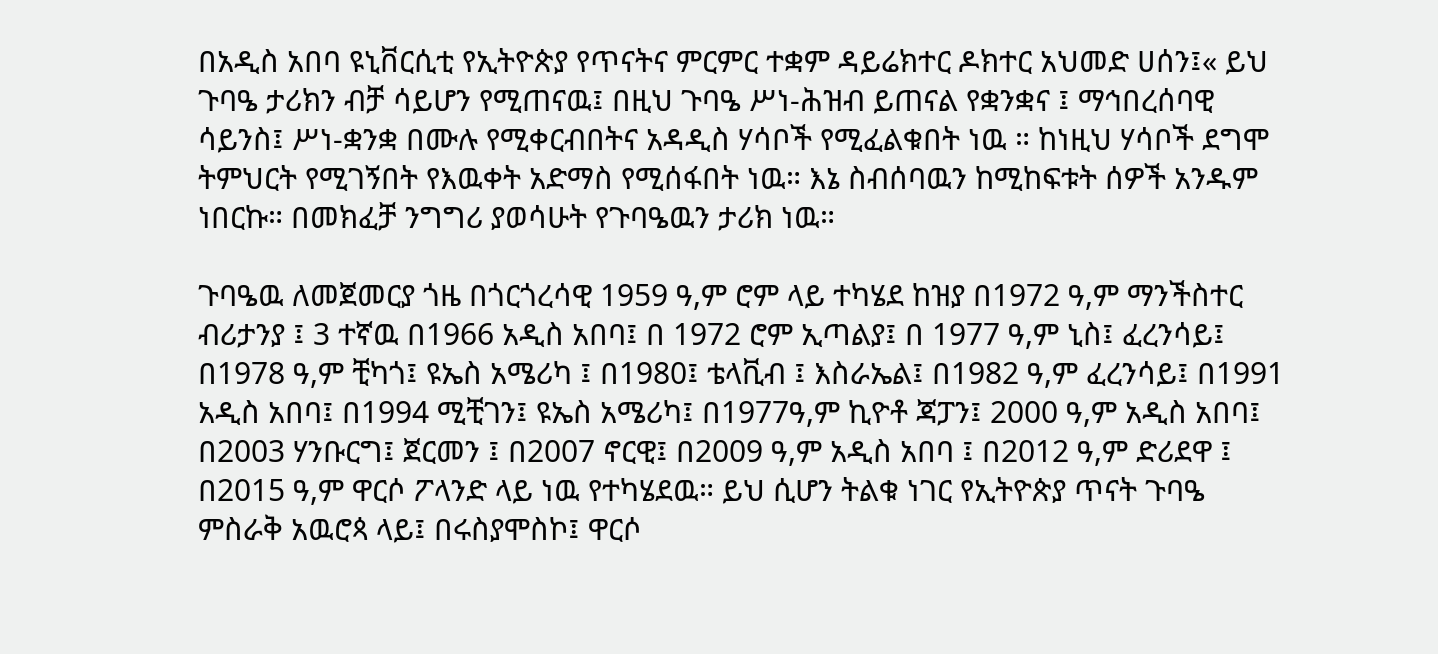በአዲስ አበባ ዩኒቨርሲቲ የኢትዮጵያ የጥናትና ምርምር ተቋም ዳይሬክተር ዶክተር አህመድ ሀሰን፤« ይህ ጉባዔ ታሪክን ብቻ ሳይሆን የሚጠናዉ፤ በዚህ ጉባዔ ሥነ-ሕዝብ ይጠናል የቋንቋና ፤ ማኅበረሰባዊ ሳይንስ፤ ሥነ-ቋንቋ በሙሉ የሚቀርብበትና አዳዲስ ሃሳቦች የሚፈልቁበት ነዉ ። ከነዚህ ሃሳቦች ደግሞ ትምህርት የሚገኝበት የእዉቀት አድማስ የሚሰፋበት ነዉ። እኔ ስብሰባዉን ከሚከፍቱት ሰዎች አንዱም ነበርኩ። በመክፈቻ ንግግሪ ያወሳሁት የጉባዔዉን ታሪክ ነዉ።

ጉባዔዉ ለመጀመርያ ጎዜ በጎርጎረሳዊ 1959 ዓ,ም ሮም ላይ ተካሄደ ከዝያ በ1972 ዓ,ም ማንችስተር ብሪታንያ ፤ 3 ተኛዉ በ1966 አዲስ አበባ፤ በ 1972 ሮም ኢጣልያ፤ በ 1977 ዓ,ም ኒስ፤ ፈረንሳይ፤ በ1978 ዓ,ም ቺካጎ፤ ዩኤስ አሜሪካ ፤ በ1980፤ ቴላቪብ ፤ እስራኤል፤ በ1982 ዓ,ም ፈረንሳይ፤ በ1991 አዲስ አበባ፤ በ1994 ሚቺገን፤ ዩኤስ አሜሪካ፤ በ1977ዓ,ም ኪዮቶ ጃፓን፤ 2000 ዓ,ም አዲስ አበባ፤ በ2003 ሃንቡርግ፤ ጀርመን ፤ በ2007 ኖርዊ፤ በ2009 ዓ,ም አዲስ አበባ ፤ በ2012 ዓ,ም ድሪደዋ ፤ በ2015 ዓ,ም ዋርሶ ፖላንድ ላይ ነዉ የተካሄደዉ። ይህ ሲሆን ትልቁ ነገር የኢትዮጵያ ጥናት ጉባዔ ምስራቅ አዉሮጳ ላይ፤ በሩስያሞስኮ፤ ዋርሶ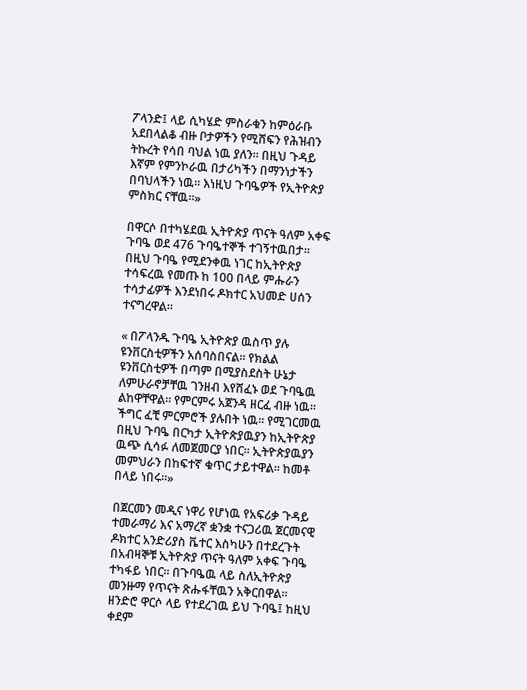ፖላንድ፤ ላይ ሲካሄድ ምስራቁን ከምዕራቡ አደበላልቆ ብዙ ቦታዎችን የሚሸፍን የሕዝብን ትኩረት የሳበ ባህል ነዉ ያለን። በዚህ ጉዳይ እኛም የምንኮራዉ በታሪካችን በማንነታችን በባህላችን ነዉ። እነዚህ ጉባዔዎች የኢትዮጵያ ምስክር ናቸዉ።»

በዋርሶ በተካሄደዉ ኢትዮጵያ ጥናት ዓለም አቀፍ ጉባዔ ወደ 476 ጉባዔተኞች ተገኝተዉበታ። በዚህ ጉባዔ የሚደንቀዉ ነገር ከኢትዮጵያ ተሳፍረዉ የመጡ ከ 100 በላይ ምሑራን ተሳታፊዎች እንደነበሩ ዶክተር አህመድ ሀሰን ተናግረዋል።

« በፖላንዱ ጉባዔ ኢትዮጵያ ዉስጥ ያሉ ዩንቨርስቲዎችን አሰባስበናል። የክልል ዩንቨርስቲዎች በጣም በሚያስደስት ሁኔታ ለምሁራኖቻቸዉ ገንዘብ እየሸፈኑ ወደ ጉባዔዉ ልከዋቸዋል። የምርምሩ አጀንዳ ዘርፈ ብዙ ነዉ። ችግር ፈቺ ምርምሮች ያሉበት ነዉ። የሚገርመዉ በዚህ ጉባዔ በርካታ ኢትዮጵያዉያን ከኢትዮጵያ ዉጭ ሲሳፉ ለመጀመርያ ነበር። ኢትዮጵያዉያን መምህራን በከፍተኛ ቁጥር ታይተዋል። ከመቶ በላይ ነበሩ።»

በጀርመን መዲና ነዋሪ የሆነዉ የአፍሪቃ ጉዳይ ተመራማሪ እና አማረኛ ቋንቋ ተናጋሪዉ ጀርመናዊ ዶክተር አንድሪያስ ቬተር እስካሁን በተደረጉት በአብዛኞቹ ኢትዮጵያ ጥናት ዓለም አቀፍ ጉባዔ ተካፋይ ነበር። በጉባዔዉ ላይ ስለኢትዮጵያ መንዙማ የጥናት ጽሑፋቸዉን አቅርበዋል። ዘንድሮ ዋርሶ ላይ የተደረገዉ ይህ ጉባዔ፤ ከዚህ ቀደም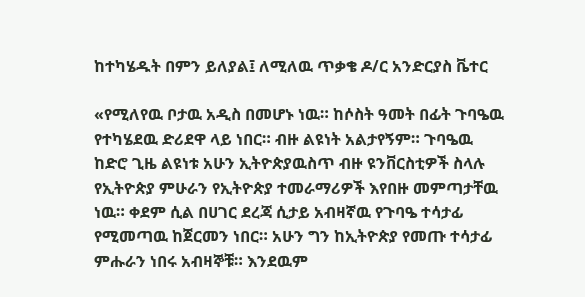ከተካሄዱት በምን ይለያል፤ ለሚለዉ ጥቃቄ ዶ/ር አንድርያስ ቬተር

«የሚለየዉ ቦታዉ አዲስ በመሆኑ ነዉ። ከሶስት ዓመት በፊት ጉባዔዉ የተካሄደዉ ድሪደዋ ላይ ነበር። ብዙ ልዩነት አልታየኝም። ጉባዔዉ ከድሮ ጊዜ ልዩነቱ አሁን ኢትዮጵያዉስጥ ብዙ ዩንቨርስቲዎች ስላሉ የኢትዮጵያ ምሁራን የኢትዮጵያ ተመራማሪዎች እየበዙ መምጣታቸዉ ነዉ። ቀደም ሲል በሀገር ደረጃ ሲታይ አብዛኛዉ የጉባዔ ተሳታፊ የሚመጣዉ ከጀርመን ነበር። አሁን ግን ከኢትዮጵያ የመጡ ተሳታፊ ምሑራን ነበሩ አብዛኞቹ። እንደዉም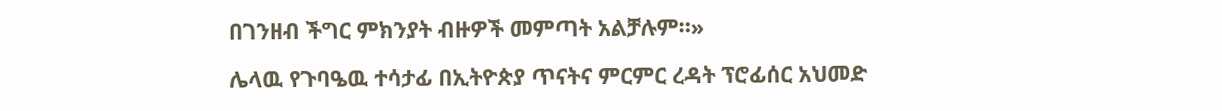በገንዘብ ችግር ምክንያት ብዙዎች መምጣት አልቻሉም።»

ሌላዉ የጉባዔዉ ተሳታፊ በኢትዮጵያ ጥናትና ምርምር ረዳት ፕሮፊሰር አህመድ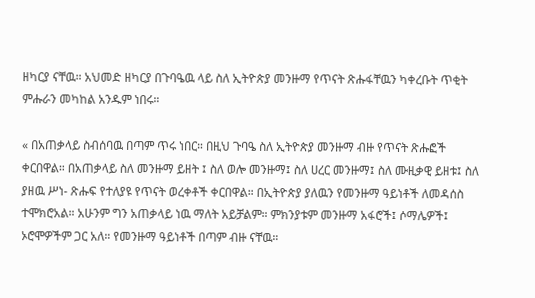ዘካርያ ናቸዉ። አህመድ ዘካርያ በጉባዔዉ ላይ ስለ ኢትዮጵያ መንዙማ የጥናት ጽሑፋቸዉን ካቀረቡት ጥቂት ምሑራን መካከል አንዱም ነበሩ።

« በአጠቃላይ ስብሰባዉ በጣም ጥሩ ነበር። በዚህ ጉባዔ ስለ ኢትዮጵያ መንዙማ ብዙ የጥናት ጽሑፎች ቀርበዋል። በአጠቃላይ ስለ መንዙማ ይዘት ፤ ስለ ወሎ መንዙማ፤ ስለ ሀረር መንዙማ፤ ስለ ሙዚቃዊ ይዘቱ፤ ስለ ያዘዉ ሥነ- ጽሑፍ የተለያዩ የጥናት ወረቀቶች ቀርበዋል። በኢትዮጵያ ያለዉን የመንዙማ ዓይነቶች ለመዳሰስ ተሞክሮአል። አሁንም ግን አጠቃላይ ነዉ ማለት አይቻልም። ምክንያቱም መንዙማ አፋሮች፤ ሶማሌዎች፤ ኦሮሞዎችም ጋር አለ። የመንዙማ ዓይነቶች በጣም ብዙ ናቸዉ።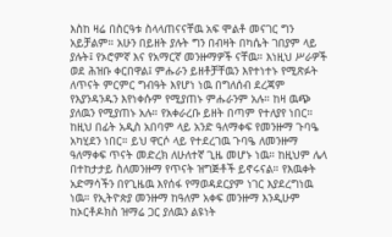እስከ ዛሬ በስርዓቱ ስላላጠናናቸዉ አፍ ሞልቶ መናገር ግን አይቻልም። አሁን በይዘት ያሉት ግን በብዛት በካሴት ገበያም ላይ ያሉት፤ የኦሮምኛ እና የአማርኛ መንዙማዎች ናቸዉ። እነዚህ ሥራዎች ወደ ሕዝቡ ቀርበዋል፤ ምሑራን ይዘቶቻቸዉን እየተነተኑ የሚጽፉት ለጥናት ምርምር ግብዓት እየሆነ ነዉ በግለሰብ ደረጃም የእያንዳንዱን እየነቀሱም የሚያጠኑ ምሑራንም አሉ። ከዛ ዉጭ ያለዉን የሚያጠኑ አሉ። የአቀራረቡ ይዘት በጣም የተለያየ ነበር። ከዚህ በፊት አዲስ አበባም ላይ አንድ ዓለማቀፍ የመንዙማ ጉባዔ አካሂደን ነበር። ይህ ዋርሶ ላይ የተደረገዉ ጉባዔ ለመንዙማ ዓለማቀፍ ጥናት መድረክ ለሁለተኛ ጊዜ መሆኑ ነዉ። ከዚህም ሌላ በተከታታይ ስለመንዙማ የጥናት ዝግጅቶች ይኖሩናል። የእዉቀት አድማሳችን በየጊዜዉ እየሰፋ የማወዳደርያም ነገር እያደረግነዉ ነዉ። የኢትዮጵያ መንዙማ ከዓለም አቀፍ መንዙማ እንዲሁም ከኦርቶዶክስ ዝማሬ ጋር ያለዉን ልዩነት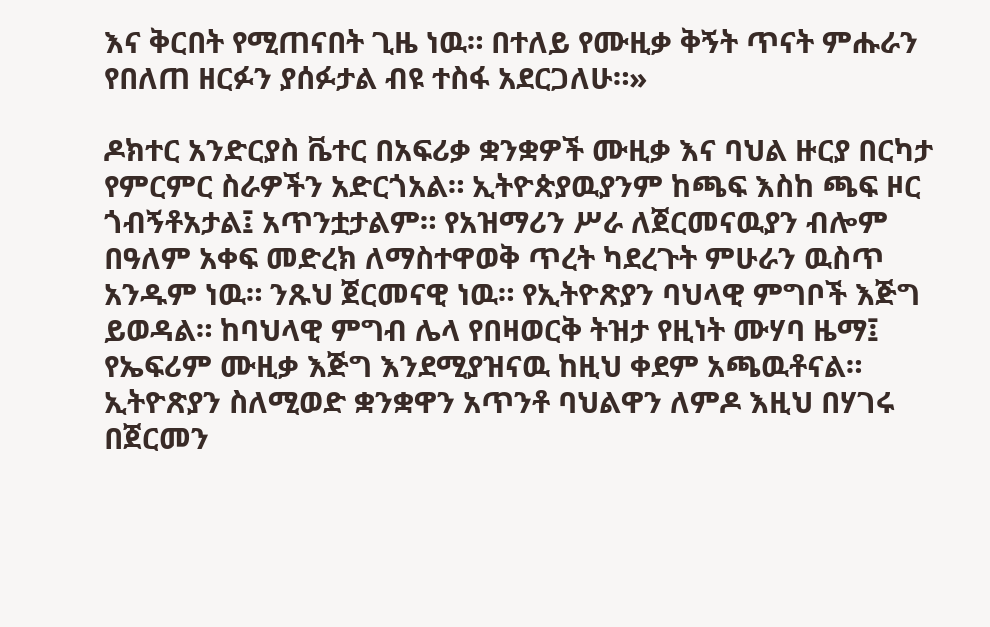እና ቅርበት የሚጠናበት ጊዜ ነዉ። በተለይ የሙዚቃ ቅኝት ጥናት ምሑራን የበለጠ ዘርፉን ያሰፉታል ብዩ ተስፋ አደርጋለሁ።»

ዶክተር አንድርያስ ቬተር በአፍሪቃ ቋንቋዎች ሙዚቃ እና ባህል ዙርያ በርካታ የምርምር ስራዎችን አድርጎአል። ኢትዮጵያዉያንም ከጫፍ እስከ ጫፍ ዞር ጎብኝቶአታል፤ አጥንቷታልም። የአዝማሪን ሥራ ለጀርመናዉያን ብሎም በዓለም አቀፍ መድረክ ለማስተዋወቅ ጥረት ካደረጉት ምሁራን ዉስጥ አንዱም ነዉ። ንጹህ ጀርመናዊ ነዉ። የኢትዮጽያን ባህላዊ ምግቦች እጅግ ይወዳል። ከባህላዊ ምግብ ሌላ የበዛወርቅ ትዝታ የዚነት ሙሃባ ዜማ፤ የኤፍሪም ሙዚቃ እጅግ እንደሚያዝናዉ ከዚህ ቀደም አጫዉቶናል። ኢትዮጽያን ስለሚወድ ቋንቋዋን አጥንቶ ባህልዋን ለምዶ እዚህ በሃገሩ በጀርመን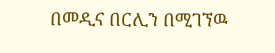በመዲና በርሊን በሚገኘዉ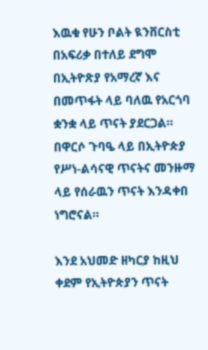እዉቁ የሁን ቦልት ዪንቨርስቲ በአፍሪቃ በተለይ ደግሞ በኢትዮጽያ የአማረኛ እና በመጥፋት ላይ ባለዉ የአርጎባ ቋንቋ ላይ ጥናት ያደርጋል። በዋርሶ ጉባዔ ላይ በኢትዮጵያ የሥነ-ልሳናዊ ጥናትና መንዙማ ላይ የሰራዉን ጥናት እንዳቀበ ነግሮናል።

እንደ አህመድ ዘካርያ ከዚህ ቀደም የኢትዮጵያን ጥናት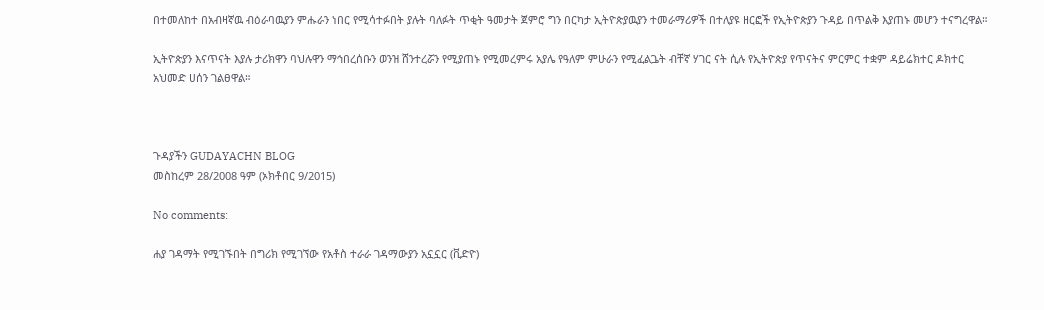በተመለከተ በአብዛኛዉ ብዕራባዉያን ምሑራን ነበር የሚሳተፉበት ያሉት ባለፉት ጥቂት ዓመታት ጀምሮ ግን በርካታ ኢትዮጵያዉያን ተመራማሪዎች በተለያዩ ዘርፎች የኢትዮጵያን ጉዳይ በጥልቅ እያጠኑ መሆን ተናግረዋል።

ኢትዮጵያን እናጥናት እያሉ ታሪክዋን ባህሉዋን ማኅበረሰቡን ወንዝ ሸንተረሯን የሚያጠኑ የሚመረምሩ አያሌ የዓለም ምሁራን የሚፈልጔት ብቸኛ ሃገር ናት ሲሉ የኢትዮጵያ የጥናትና ምርምር ተቋም ዳይሬክተር ዶክተር አህመድ ሀሰን ገልፀዋል።



ጉዳያችን GUDAYACHN BLOG
መስከረም 28/2008 ዓም (ኦክቶበር 9/2015)

No comments:

ሐያ ገዳማት የሚገኙበት በግሪክ የሚገኘው የአቶስ ተራራ ገዳማውያን አኗኗር (ቪድዮ)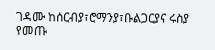ገዳሙ ከሰርብያ፣ሮማንያ፣ቡልጋርያና ሩስያ የመጡ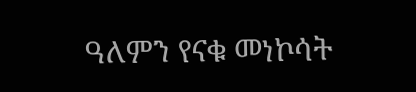ዓለምን የናቁ መነኮሳት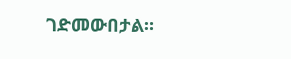ገድመውበታል።